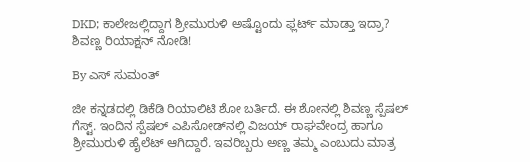DKD; ಕಾಲೇಜಲ್ಲಿದ್ದಾಗ ಶ್ರೀಮುರುಳಿ ಅಷ್ಟೊಂದು ಫ್ಲರ್ಟ್ ಮಾಡ್ತಾ ಇದ್ರಾ? ಶಿವಣ್ಣ ರಿಯಾಕ್ಷನ್ ನೋಡಿ!

By ಎಸ್ ಸುಮಂತ್

ಜೀ ಕನ್ನಡದಲ್ಲಿ ಡಿಕೆಡಿ ರಿಯಾಲಿಟಿ ಶೋ ಬರ್ತಿದೆ‌. ಈ ಶೋನಲ್ಲಿ ಶಿವಣ್ಣ ಸ್ಪೆಷಲ್ ಗೆಸ್ಟ್. ಇಂದಿನ ಸ್ಪೆಷಲ್ ಎಪಿಸೋಡ್‌ನಲ್ಲಿ ವಿಜಯ್ ರಾಘವೇಂದ್ರ ಹಾಗೂ ಶ್ರೀಮುರುಳಿ ಹೈಲೆಟ್‌ ಆಗಿದ್ದಾರೆ. ಇವರಿಬ್ಬರು ಅಣ್ಣ ತಮ್ಮ ಎಂಬುದು ಮಾತ್ರ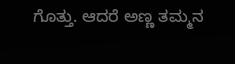ಗೊತ್ತು. ಆದರೆ ಅಣ್ಣ ತಮ್ಮನ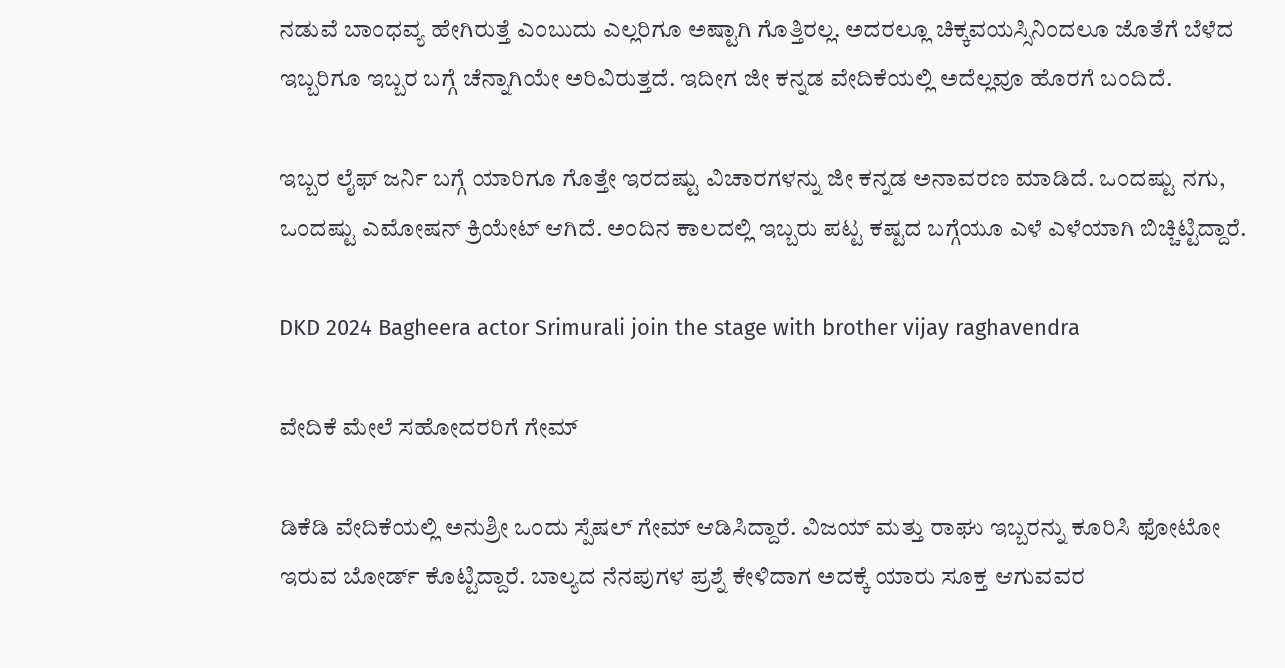ನಡುವೆ ಬಾಂಧವ್ಯ ಹೇಗಿರುತ್ತೆ ಎಂಬುದು ಎಲ್ಲರಿಗೂ ಅಷ್ಟಾಗಿ ಗೊತ್ತಿರಲ್ಲ. ಅದರಲ್ಲೂ ಚಿಕ್ಕವಯಸ್ಸಿನಿಂದಲೂ ಜೊತೆಗೆ ಬೆಳೆದ ಇಬ್ಬರಿಗೂ ಇಬ್ಬರ ಬಗ್ಗೆ ಚೆನ್ನಾಗಿಯೇ ಅರಿವಿರುತ್ತದೆ. ಇದೀಗ ಜೀ ಕನ್ನಡ ವೇದಿಕೆಯಲ್ಲಿ ಅದೆಲ್ಲವೂ ಹೊರಗೆ ಬಂದಿದೆ.

ಇಬ್ಬರ ಲೈಫ್‌ ಜರ್ನಿ ಬಗ್ಗೆ ಯಾರಿಗೂ ಗೊತ್ತೇ ಇರದಷ್ಟು ವಿಚಾರಗಳನ್ನು ಜೀ ಕನ್ನಡ ಅನಾವರಣ ಮಾಡಿದೆ. ಒಂದಷ್ಟು ನಗು, ಒಂದಷ್ಟು ಎಮೋಷನ್ ಕ್ರಿಯೇಟ್ ಆಗಿದೆ. ಅಂದಿನ ಕಾಲದಲ್ಲಿ ಇಬ್ಬರು ಪಟ್ಟ ಕಷ್ಟದ ಬಗ್ಗೆಯೂ ಎಳೆ ಎಳೆಯಾಗಿ ಬಿಚ್ಚಿಟ್ಟಿದ್ದಾರೆ.

DKD 2024 Bagheera actor Srimurali join the stage with brother vijay raghavendra

ವೇದಿಕೆ ಮೇಲೆ ಸಹೋದರರಿಗೆ ಗೇಮ್

ಡಿಕೆಡಿ ವೇದಿಕೆಯಲ್ಲಿ ಅನುಶ್ರೀ ಒಂದು ಸ್ಪೆಷಲ್ ಗೇಮ್ ಆಡಿಸಿದ್ದಾರೆ. ವಿಜಯ್ ಮತ್ತು ರಾಘು ಇಬ್ಬರನ್ನು ಕೂರಿಸಿ ಫೋಟೋ ಇರುವ ಬೋರ್ಡ್ ಕೊಟ್ಟಿದ್ದಾರೆ. ಬಾಲ್ಯದ ನೆನಪುಗಳ ಪ್ರಶ್ನೆ ಕೇಳಿದಾಗ ಅದಕ್ಕೆ ಯಾರು ಸೂಕ್ತ ಆಗುವವರ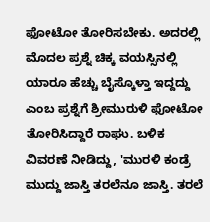ಫೋಟೋ ತೋರಿಸಬೇಕು. ಅದರಲ್ಲಿ ಮೊದಲ ಪ್ರಶ್ನೆ ಚಿಕ್ಕ ವಯಸ್ಸಿನಲ್ಲಿ ಯಾರೂ ಹೆಚ್ಚು ಬೈಸ್ಕೊಳ್ತಾ ಇದ್ದದ್ದು ಎಂಬ ಪ್ರಶ್ನೆಗೆ ಶ್ರೀಮುರುಳಿ ಫೋಟೋ ತೋರಿಸಿದ್ದಾರೆ ರಾಘು. ಬಳಿಕ ವಿವರಣೆ‌ ನೀಡಿದ್ದು, 'ಮುರಳಿ ಕಂಡ್ರೆ ಮುದ್ದು ಜಾಸ್ತಿ ತರಲೆನೂ ಜಾಸ್ತಿ. ತರಲೆ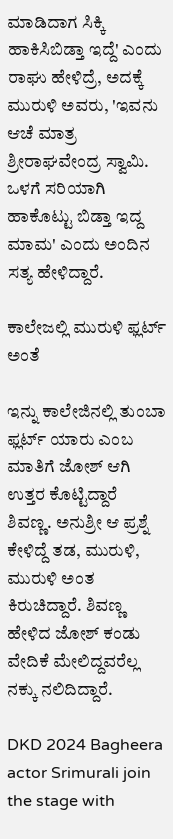ಮಾಡಿದಾಗ ಸಿಕ್ಕಿ ಹಾಕಿಸಿಬಿಡ್ತಾ ಇದ್ದೆ' ಎಂದು ರಾಘು ಹೇಳಿದ್ರೆ, ಅದಕ್ಕೆ ಮುರುಳಿ ಅವರು, 'ಇವನು ಆಚೆ ಮಾತ್ರ ಶ್ರೀರಾಘವೇಂದ್ರ ಸ್ವಾಮಿ. ಒಳಗೆ ಸರಿಯಾಗಿ ಹಾಕೊಟ್ಟು ಬಿಡ್ತಾ ಇದ್ದ ಮಾಮ' ಎಂದು ಅಂದಿನ ಸತ್ಯ ಹೇಳಿದ್ದಾರೆ.

ಕಾಲೇಜಲ್ಲಿ ಮುರುಳಿ ಫ್ಲರ್ಟ್ ಅಂತೆ

ಇನ್ನು ಕಾಲೇಜಿನಲ್ಲಿ ತುಂಬಾ ಫ್ಲರ್ಟ್ ಯಾರು ಎಂಬ ಮಾತಿಗೆ ಜೋಶ್ ಆಗಿ ಉತ್ತರ ಕೊಟ್ಟಿದ್ದಾರೆ ಶಿವಣ್ಣ. ಅನುಶ್ರೀ ಆ ಪ್ರಶ್ನೆ ಕೇಳಿದ್ದೆ ತಡ, ಮುರುಳಿ, ಮುರುಳಿ ಅಂತ ಕಿರುಚಿದ್ದಾರೆ. ಶಿವಣ್ಣ ಹೇಳಿದ ಜೋಶ್ ಕಂಡು ವೇದಿಕೆ ಮೇಲಿದ್ದವರೆಲ್ಲ ನಕ್ಕು ನಲಿದಿದ್ದಾರೆ.

DKD 2024 Bagheera actor Srimurali join the stage with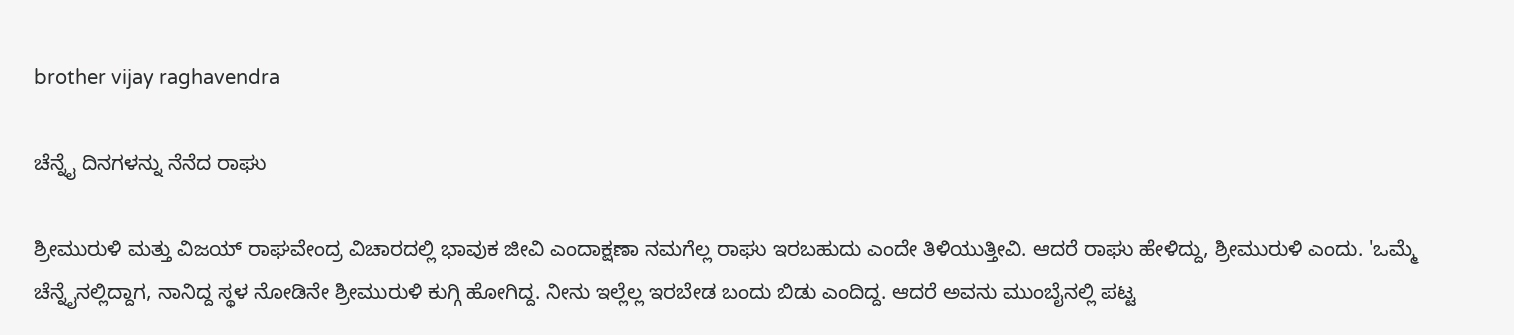brother vijay raghavendra

ಚೆನ್ನೈ ದಿನಗಳನ್ನು ನೆನೆದ ರಾಘು

ಶ್ರೀಮುರುಳಿ ಮತ್ತು ವಿಜಯ್ ರಾಘವೇಂದ್ರ ವಿಚಾರದಲ್ಲಿ ಭಾವುಕ ಜೀವಿ ಎಂದಾಕ್ಷಣಾ ನಮಗೆಲ್ಲ ರಾಘು ಇರಬಹುದು ಎಂದೇ ತಿಳಿಯುತ್ತೀವಿ. ಆದರೆ ರಾಘು ಹೇಳಿದ್ದು, ಶ್ರೀಮುರುಳಿ ಎಂದು. 'ಒಮ್ಮೆ ಚೆನ್ನೈನಲ್ಲಿದ್ದಾಗ, ನಾನಿದ್ದ ಸ್ಥಳ ನೋಡಿನೇ ಶ್ರೀಮುರುಳಿ ಕುಗ್ಗಿ ಹೋಗಿದ್ದ. ನೀನು ಇಲ್ಲೆಲ್ಲ ಇರಬೇಡ ಬಂದು ಬಿಡು ಎಂದಿದ್ದ. ಆದರೆ ಅವನು ಮುಂಬೈನಲ್ಲಿ ಪಟ್ಟ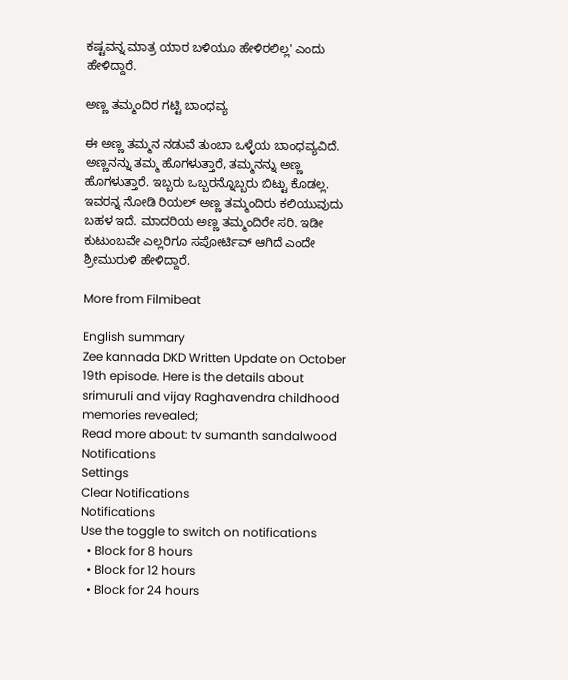ಕಷ್ಟವನ್ನ ಮಾತ್ರ ಯಾರ ಬಳಿಯೂ ಹೇಳಿರಲಿಲ್ಲ' ಎಂದು ಹೇಳಿದ್ದಾರೆ.

ಅಣ್ಣ ತಮ್ಮಂದಿರ ಗಟ್ಟಿ ಬಾಂಧವ್ಯ

ಈ ಅಣ್ಣ ತಮ್ಮನ ನಡುವೆ ತುಂಬಾ ಒಳ್ಳೆಯ ಬಾಂಧವ್ಯವಿದೆ. ಅಣ್ಣನನ್ನು ತಮ್ಮ ಹೊಗಳುತ್ತಾರೆ, ತಮ್ಮನನ್ನು ಅಣ್ಣ ಹೊಗಳುತ್ತಾರೆ. ಇಬ್ಬರು ಒಬ್ಬರನ್ನೊಬ್ಬರು ಬಿಟ್ಟು ಕೊಡಲ್ಲ. ಇವರನ್ನ ನೋಡಿ ರಿಯಲ್ ಅಣ್ಣ ತಮ್ಮಂದಿರು ಕಲಿಯುವುದು ಬಹಳ ಇದೆ. ಮಾದರಿಯ ಅಣ್ಣ ತಮ್ಮಂದಿರೇ ಸರಿ. ಇಡೀ ಕುಟುಂಬವೇ ಎಲ್ಲರಿಗೂ ಸಪೋರ್ಟಿವ್ ಆಗಿದೆ ಎಂದೇ ಶ್ರೀಮುರುಳಿ ಹೇಳಿದ್ದಾರೆ.

More from Filmibeat

English summary
Zee kannada DKD Written Update on October 19th episode. Here is the details about srimuruli and vijay Raghavendra childhood memories revealed;
Read more about: tv sumanth sandalwood
Notifications
Settings
Clear Notifications
Notifications
Use the toggle to switch on notifications
  • Block for 8 hours
  • Block for 12 hours
  • Block for 24 hours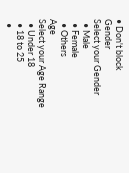• Don't block
Gender
Select your Gender
  • Male
  • Female
  • Others
Age
Select your Age Range
  • Under 18
  • 18 to 25
  •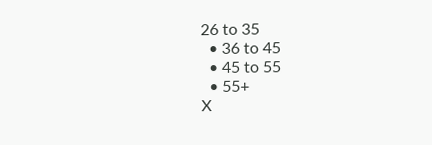26 to 35
  • 36 to 45
  • 45 to 55
  • 55+
X